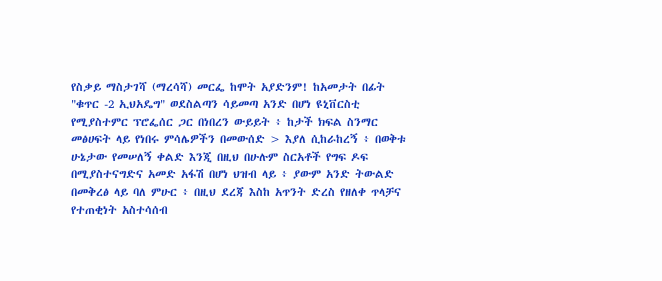የስቃይ ማስታገሻ (ማረሳሻ) መርፌ ከሞት አያድንም! ከአመታት በፊት "ቁጥር -2 ኢህአዴግ" ወደስልጣን ሳይመጣ አንድ በሆነ ዩኒቨርስቲ የሚያስተምር ፕሮፌሰር ጋር በነበረን ውይይት ፥ ከታች ክፍል ስንማር መፅሀፍት ላይ የነበሩ ምሳሌዎችን በመውሰድ > እያለ ሲከራከረኝ ፥ በወቅቱ ሁኔታው የመሠለኝ ቀልድ እንጂ በዚህ በሁሉም ስርአቶች የግፍ ዶፍ በሚያስተናግድና አመድ አፋሽ በሆነ ህዝብ ላይ ፥ ያውም አንድ ትውልድ በመቅረፅ ላይ ባለ ምሁር ፥ በዚህ ደረጃ እስከ አጥንት ድረስ የዘለቀ ጥላቻና የተጠቂነት አስተሳሰብ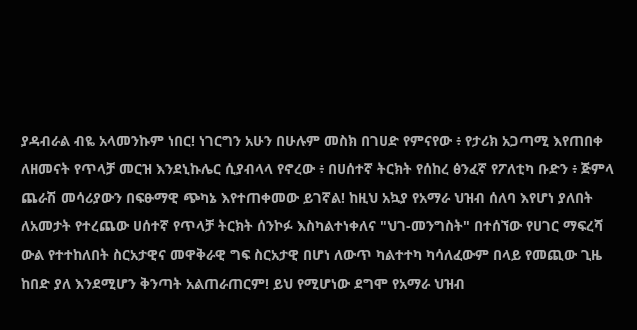ያዳብራል ብዬ አላመንኩም ነበር! ነገርግን አሁን በሁሉም መስክ በገሀድ የምናየው ፥ የታሪክ አጋጣሚ እየጠበቀ ለዘመናት የጥላቻ መርዝ እንደኒኩሌር ሲያብላላ የኖረው ፥ በሀሰተኛ ትርክት የሰከረ ፅንፈኛ የፖለቲካ ቡድን ፥ ጅምላ ጨራሽ መሳሪያውን በፍፁማዊ ጭካኔ እየተጠቀመው ይገኛል! ከዚህ አኳያ የአማራ ህዝብ ሰለባ እየሆነ ያለበት ለአመታት የተረጨው ሀሰተኛ የጥላቻ ትርክት ሰንኮፉ እስካልተነቀለና "ህገ-መንግስት" በተሰኘው የሀገር ማፍረሻ ውል የተተከለበት ስርአታዊና መዋቅራዊ ግፍ ስርአታዊ በሆነ ለውጥ ካልተተካ ካሳለፈውም በላይ የመጪው ጊዜ ከበድ ያለ እንደሚሆን ቅንጣት አልጠራጠርም! ይህ የሚሆነው ደግሞ የአማራ ህዝብ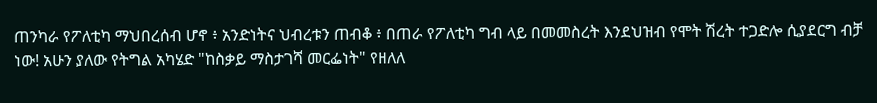ጠንካራ የፖለቲካ ማህበረሰብ ሆኖ ፥ አንድነትና ህብረቱን ጠብቆ ፥ በጠራ የፖለቲካ ግብ ላይ በመመስረት እንደህዝብ የሞት ሽረት ተጋድሎ ሲያደርግ ብቻ ነው! አሁን ያለው የትግል አካሄድ "ከስቃይ ማስታገሻ መርፌነት" የዘለለ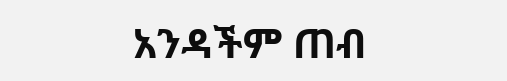አንዳችም ጠብ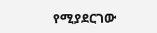የሚያደርገው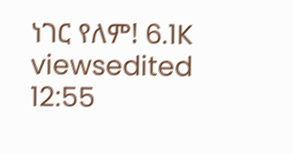ነገር የለም! 6.1K viewsedited 12:55